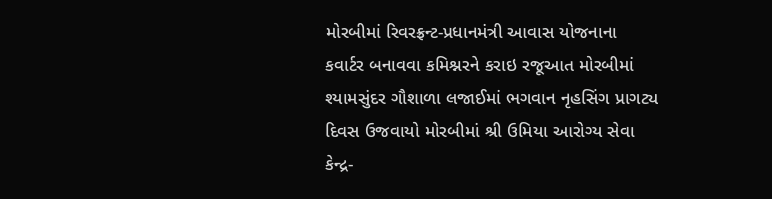મોરબીમાં રિવરફ્રન્ટ-પ્રધાનમંત્રી આવાસ યોજનાના કવાર્ટર બનાવવા કમિશ્નરને કરાઇ રજૂઆત મોરબીમાં શ્યામસુંદર ગૌશાળા લજાઈમાં ભગવાન નૃહસિંગ પ્રાગટ્ય દિવસ ઉજવાયો મોરબીમાં શ્રી ઉમિયા આરોગ્ય સેવા કેન્દ્ર-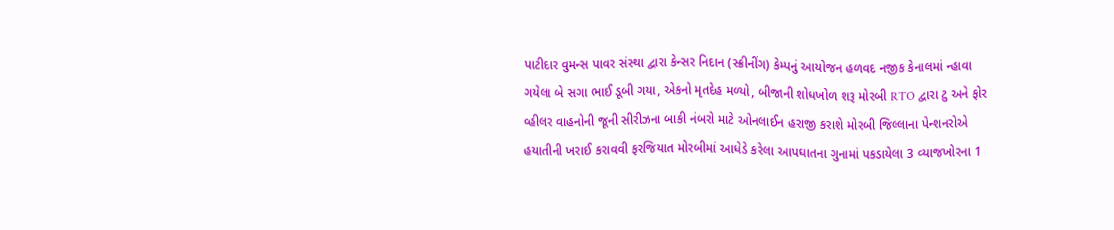પાટીદાર વુમન્સ પાવર સંસ્થા દ્વારા કેન્સર નિદાન (સ્ક્રીનીંગ) કેમ્પનું આયોજન હળવદ નજીક કેનાલમાં ન્હાવા ગયેલા બે સગા ભાઈ ડૂબી ગયા, એકનો મૃતદેહ મળ્યો, બીજાની શોધખોળ શરૂ મોરબી RTO દ્વારા ટુ અને ફોર વ્હીલર વાહનોની જૂની સીરીઝના બાકી નંબરો માટે ઓનલાઈન હરાજી કરાશે મોરબી જિલ્લાના પેન્શનરોએ હયાતીની ખરાઈ કરાવવી ફરજિયાત મોરબીમાં આધેડે કરેલા આપઘાતના ગુનામાં પકડાયેલા 3 વ્યાજખોરના 1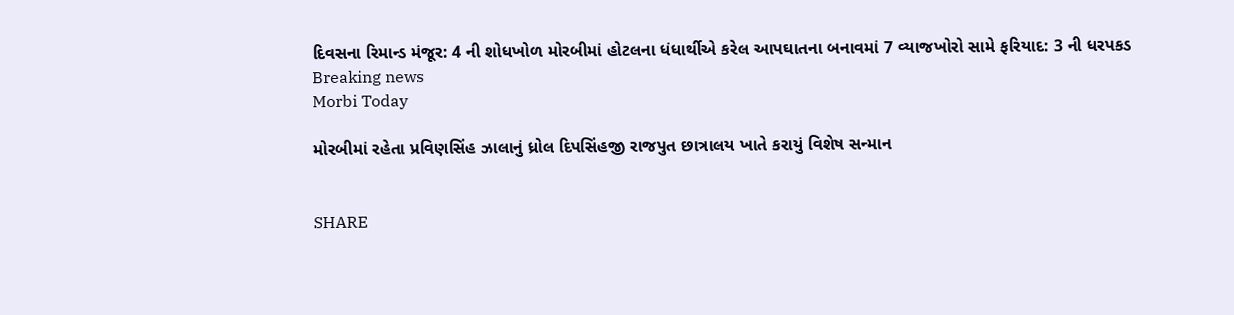દિવસના રિમાન્ડ મંજૂર: 4 ની શોધખોળ મોરબીમાં હોટલના ધંધાર્થીએ કરેલ આપઘાતના બનાવમાં 7 વ્યાજખોરો સામે ફરિયાદ: 3 ની ધરપકડ
Breaking news
Morbi Today

મોરબીમાં રહેતા પ્રવિણસિંહ ઝાલાનું ધ્રોલ દિપસિંહજી રાજપુત છાત્રાલય ખાતે કરાયું વિશેષ સન્માન


SHARE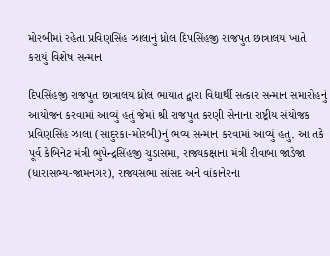મોરબીમાં રહેતા પ્રવિણસિંહ ઝાલાનું ધ્રોલ દિપસિંહજી રાજપુત છાત્રાલય ખાતે કરાયું વિશેષ સન્માન

દિપસિંહજી રાજપુત છાત્રાલય ધ્રોલ ભાયાત દ્વારા વિદ્યાર્થી સત્કાર સન્માન સમારોહનું આયોજન કરવામાં આવ્યું હતું જેમાં શ્રી રાજપુત કરણી સેનાના રાષ્ટ્રીય સંયોજક પ્રવિણસિંહ ઝાલા (સાદુરકા-મોરબી)નું ભવ્ય સન્માન કરવામાં આવ્યું હતુ. આ તકે પૂર્વ કેબિનેટ મંત્રી ભુપેન્દ્રસિંહજી ચુડાસમા, રાજ્યકક્ષાના મંત્રી રીવાબા જાડેજા (ધારાસભ્ય-જામનગર), રાજ્યસભા સાંસદ અને વાંકાનેરના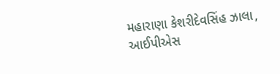મહારાણા કેશરીદેવસિંહ ઝાલા, આઈપીએસ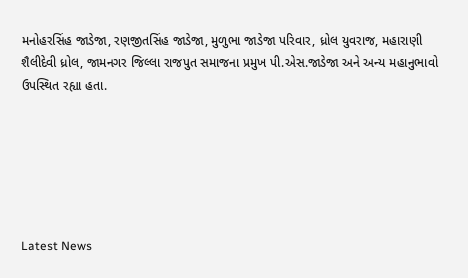મનોહરસિંહ જાડેજા, રણજીતસિંહ જાડેજા, મુળુભા જાડેજા પરિવાર, ધ્રોલ યુવરાજ, મહારાણી શૈલીદેવી ધ્રોલ, જામનગર જિલ્લા રાજપુત સમાજના પ્રમુખ પી.એસ.જાડેજા અને અન્ય મહાનુભાવો ઉપસ્થિત રહ્યા હતા.






Latest News